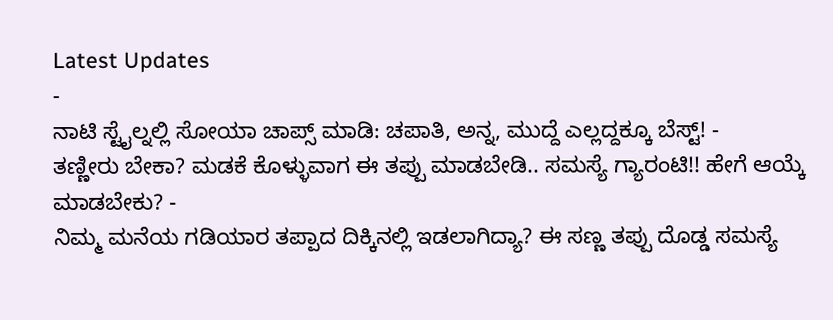Latest Updates
-
ನಾಟಿ ಸ್ಟೈಲ್ನಲ್ಲಿ ಸೋಯಾ ಚಾಪ್ಸ್ ಮಾಡಿ: ಚಪಾತಿ, ಅನ್ನ, ಮುದ್ದೆ ಎಲ್ಲದ್ದಕ್ಕೂ ಬೆಸ್ಟ್! -
ತಣ್ಣೀರು ಬೇಕಾ? ಮಡಕೆ ಕೊಳ್ಳುವಾಗ ಈ ತಪ್ಪು ಮಾಡಬೇಡಿ.. ಸಮಸ್ಯೆ ಗ್ಯಾರಂಟಿ!! ಹೇಗೆ ಆಯ್ಕೆ ಮಾಡಬೇಕು? -
ನಿಮ್ಮ ಮನೆಯ ಗಡಿಯಾರ ತಪ್ಪಾದ ದಿಕ್ಕಿನಲ್ಲಿ ಇಡಲಾಗಿದ್ಯಾ? ಈ ಸಣ್ಣ ತಪ್ಪು ದೊಡ್ಡ ಸಮಸ್ಯೆ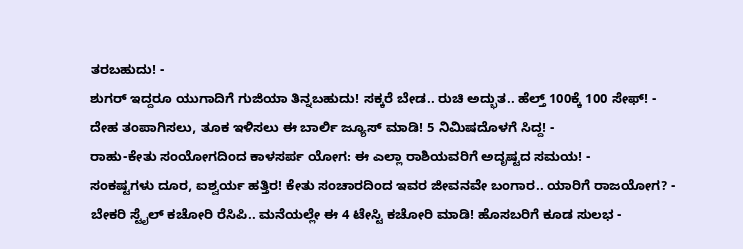ತರಬಹುದು! -
ಶುಗರ್ ಇದ್ದರೂ ಯುಗಾದಿಗೆ ಗುಜಿಯಾ ತಿನ್ನಬಹುದು! ಸಕ್ಕರೆ ಬೇಡ.. ರುಚಿ ಅದ್ಭುತ.. ಹೆಲ್ತ್ 100ಕ್ಕೆ 100 ಸೇಫ್! -
ದೇಹ ತಂಪಾಗಿಸಲು, ತೂಕ ಇಳಿಸಲು ಈ ಬಾರ್ಲಿ ಜ್ಯೂಸ್ ಮಾಡಿ! 5 ನಿಮಿಷದೊಳಗೆ ಸಿದ್ದ! -
ರಾಹು-ಕೇತು ಸಂಯೋಗದಿಂದ ಕಾಳಸರ್ಪ ಯೋಗ: ಈ ಎಲ್ಲಾ ರಾಶಿಯವರಿಗೆ ಅದೃಷ್ಟದ ಸಮಯ! -
ಸಂಕಷ್ಟಗಳು ದೂರ, ಐಶ್ವರ್ಯ ಹತ್ತಿರ! ಕೇತು ಸಂಚಾರದಿಂದ ಇವರ ಜೀವನವೇ ಬಂಗಾರ.. ಯಾರಿಗೆ ರಾಜಯೋಗ? -
ಬೇಕರಿ ಸ್ಟೈಲ್ ಕಚೋರಿ ರೆಸಿಪಿ.. ಮನೆಯಲ್ಲೇ ಈ 4 ಟೇಸ್ಟಿ ಕಚೋರಿ ಮಾಡಿ! ಹೊಸಬರಿಗೆ ಕೂಡ ಸುಲಭ -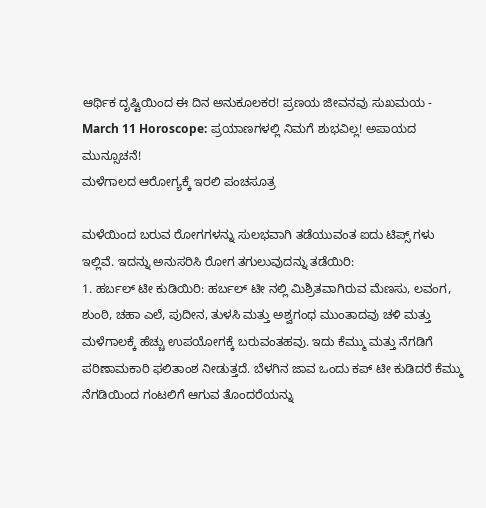ಆರ್ಥಿಕ ದೃಷ್ಟಿಯಿಂದ ಈ ದಿನ ಅನುಕೂಲಕರ! ಪ್ರಣಯ ಜೀವನವು ಸುಖಮಯ -
March 11 Horoscope: ಪ್ರಯಾಣಗಳಲ್ಲಿ ನಿಮಗೆ ಶುಭವಿಲ್ಲ! ಅಪಾಯದ ಮುನ್ಸೂಚನೆ!
ಮಳೆಗಾಲದ ಆರೋಗ್ಯಕ್ಕೆ ಇರಲಿ ಪಂಚಸೂತ್ರ

ಮಳೆಯಿಂದ ಬರುವ ರೋಗಗಳನ್ನು ಸುಲಭವಾಗಿ ತಡೆಯುವಂತ ಐದು ಟಿಪ್ಸ್ ಗಳು ಇಲ್ಲಿವೆ. ಇದನ್ನು ಅನುಸರಿಸಿ ರೋಗ ತಗುಲುವುದನ್ನು ತಡೆಯಿರಿ:
1. ಹರ್ಬಲ್ ಟೀ ಕುಡಿಯಿರಿ: ಹರ್ಬಲ್ ಟೀ ನಲ್ಲಿ ಮಿಶ್ರಿತವಾಗಿರುವ ಮೆಣಸು, ಲವಂಗ, ಶುಂಠಿ, ಚಹಾ ಎಲೆ, ಪುದೀನ, ತುಳಸಿ ಮತ್ತು ಅಶ್ವಗಂಧ ಮುಂತಾದವು ಚಳಿ ಮತ್ತು ಮಳೆಗಾಲಕ್ಕೆ ಹೆಚ್ಚು ಉಪಯೋಗಕ್ಕೆ ಬರುವಂತಹವು. ಇದು ಕೆಮ್ಮು ಮತ್ತು ನೆಗಡಿಗೆ ಪರಿಣಾಮಕಾರಿ ಫಲಿತಾಂಶ ನೀಡುತ್ತದೆ. ಬೆಳಗಿನ ಜಾವ ಒಂದು ಕಪ್ ಟೀ ಕುಡಿದರೆ ಕೆಮ್ಮು ನೆಗಡಿಯಿಂದ ಗಂಟಲಿಗೆ ಆಗುವ ತೊಂದರೆಯನ್ನು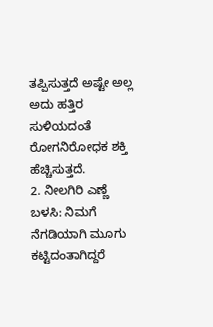ತಪ್ಪಿಸುತ್ತದೆ ಅಷ್ಟೇ ಅಲ್ಲ ಅದು ಹತ್ತಿರ ಸುಳಿಯದಂತೆ ರೋಗನಿರೋಧಕ ಶಕ್ತಿ ಹೆಚ್ಚಿಸುತ್ತದೆ.
2. ನೀಲಗಿರಿ ಎಣ್ಣೆ ಬಳಸಿ: ನಿಮಗೆ ನೆಗಡಿಯಾಗಿ ಮೂಗು ಕಟ್ಟಿದಂತಾಗಿದ್ದರೆ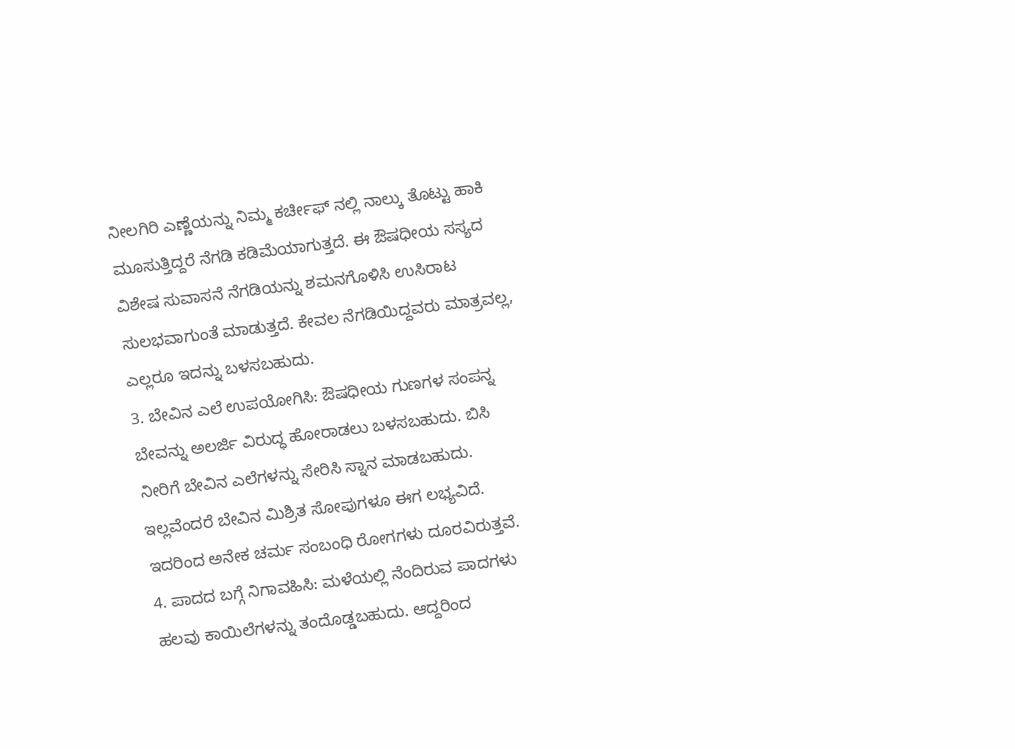ನೀಲಗಿರಿ ಎಣ್ಣೆಯನ್ನು ನಿಮ್ಮ ಕರ್ಚೀಫ್ ನಲ್ಲಿ ನಾಲ್ಕು ತೊಟ್ಟು ಹಾಕಿ ಮೂಸುತ್ತಿದ್ದರೆ ನೆಗಡಿ ಕಡಿಮೆಯಾಗುತ್ತದೆ. ಈ ಔಷಧೀಯ ಸಸ್ಯದ ವಿಶೇಷ ಸುವಾಸನೆ ನೆಗಡಿಯನ್ನು ಶಮನಗೊಳಿಸಿ ಉಸಿರಾಟ ಸುಲಭವಾಗುಂತೆ ಮಾಡುತ್ತದೆ. ಕೇವಲ ನೆಗಡಿಯಿದ್ದವರು ಮಾತ್ರವಲ್ಲ, ಎಲ್ಲರೂ ಇದನ್ನು ಬಳಸಬಹುದು.
3. ಬೇವಿನ ಎಲೆ ಉಪಯೋಗಿಸಿ: ಔಷಧೀಯ ಗುಣಗಳ ಸಂಪನ್ನ ಬೇವನ್ನು ಅಲರ್ಜಿ ವಿರುದ್ಧ ಹೋರಾಡಲು ಬಳಸಬಹುದು. ಬಿಸಿ ನೀರಿಗೆ ಬೇವಿನ ಎಲೆಗಳನ್ನು ಸೇರಿಸಿ ಸ್ನಾನ ಮಾಡಬಹುದು. ಇಲ್ಲವೆಂದರೆ ಬೇವಿನ ಮಿಶ್ರಿತ ಸೋಪುಗಳೂ ಈಗ ಲಭ್ಯವಿದೆ. ಇದರಿಂದ ಅನೇಕ ಚರ್ಮ ಸಂಬಂಧಿ ರೋಗಗಳು ದೂರವಿರುತ್ತವೆ.
4. ಪಾದದ ಬಗ್ಗೆ ನಿಗಾವಹಿಸಿ: ಮಳೆಯಲ್ಲಿ ನೆಂದಿರುವ ಪಾದಗಳು ಹಲವು ಕಾಯಿಲೆಗಳನ್ನು ತಂದೊಡ್ಡಬಹುದು. ಆದ್ದರಿಂದ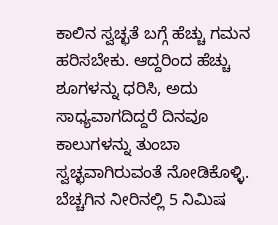ಕಾಲಿನ ಸ್ವಚ್ಛತೆ ಬಗ್ಗೆ ಹೆಚ್ಚು ಗಮನ ಹರಿಸಬೇಕು. ಆದ್ದರಿಂದ ಹೆಚ್ಚು ಶೂಗಳನ್ನು ಧರಿಸಿ, ಅದು ಸಾಧ್ಯವಾಗದಿದ್ದರೆ ದಿನವೂ ಕಾಲುಗಳನ್ನು ತುಂಬಾ ಸ್ವಚ್ಛವಾಗಿರುವಂತೆ ನೋಡಿಕೊಳ್ಳಿ. ಬೆಚ್ಚಗಿನ ನೀರಿನಲ್ಲಿ 5 ನಿಮಿಷ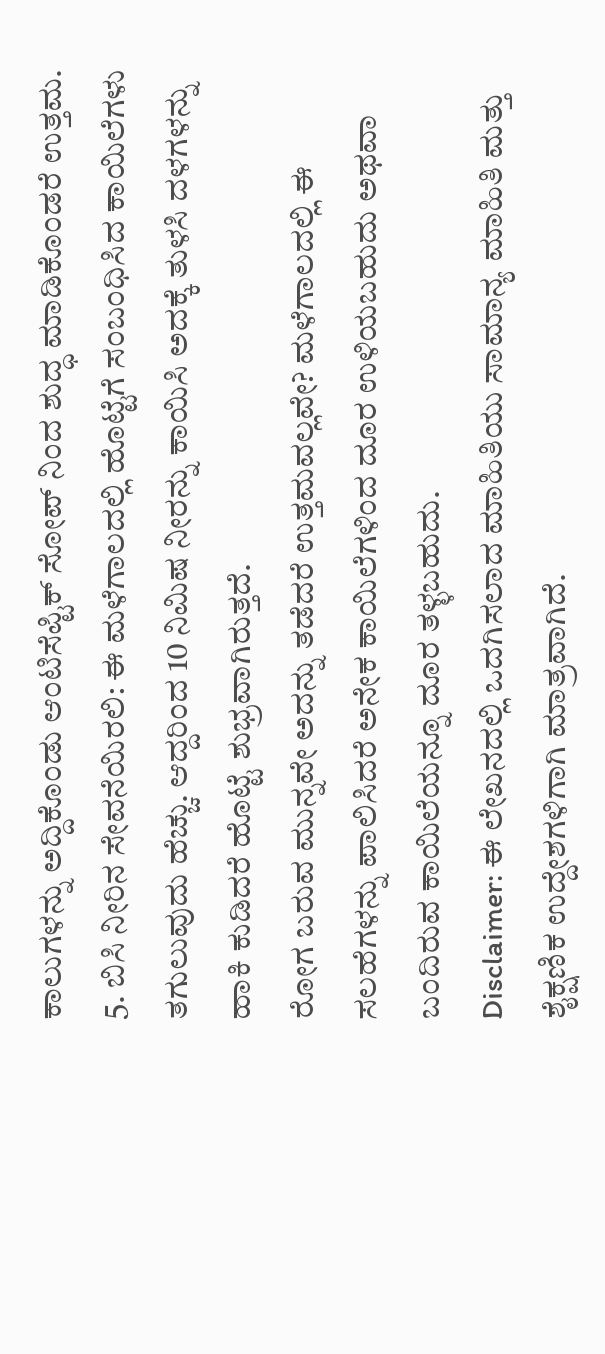ಕಾಲುಗಳನ್ನು ಅದ್ದಿಕೊಂಡು ಆಂಟಿಸೆಪ್ಟಿಕ್ ಸೋಪ್ ನಿಂದ ಶುದ್ಧ ಮಾಡಿಕೊಂಡರೆ ಉತ್ತಮ.
5. ಬಿಸಿ ನೀರಿನ ಸೇವನೆಯಿರಲಿ: ಈ ಮಳೆಗಾಲದಲ್ಲಿ ಹೊಟ್ಟೆಗೆ ಸಂಬಂಧಿಸಿದ ಕಾಯಿಲೆಗಳು ತಗುಲುವುದು ಹೆಚ್ಚು. ಆದ್ದರಿಂದ 10 ನಿಮಿಷ ನೀರನ್ನು ಕಾಯಿಸಿ ಅದಕ್ಕೆ ತುಳಸಿ ದಳಗಳನ್ನು ಹಾಕಿ ಕುಡಿದರೆ ಹೊಟ್ಟೆ ಶುಭ್ರವಾಗಿರುತ್ತದೆ.
ರೋಗ ಬರುವ ಮುನ್ನವೇ ಅದನ್ನು ತಡೆದರೆ ಉತ್ತಮವಲ್ಲವೇ? ಮಳೆಗಾಲದಲ್ಲಿ ಈ ಸಲಹೆಗಳನ್ನು ಪಾಲಿಸಿದರೆ ಅನೇಕ ಕಾಯಿಲೆಗಳಿಂದ ದೂರ ಉಳಿಯಬಹುದು ಅಥವಾ ಬಂದಿರುವ ಕಾಯಿಲೆಯನ್ನೂ ದೂರ ತಳ್ಳಬಹುದು.
Disclaimer: ಈ ಲೇಖನದಲ್ಲಿ ಒದಗಿಸಲಾದ ಮಾಹಿತಿಯು ಸಾಮಾನ್ಯ ಮಾಹಿತಿ ಮತ್ತು ಶೈಕ್ಷಣಿಕ ಉದ್ದೇಶಗಳಿಗಾಗಿ ಮಾತ್ರವಾಗಿದೆ.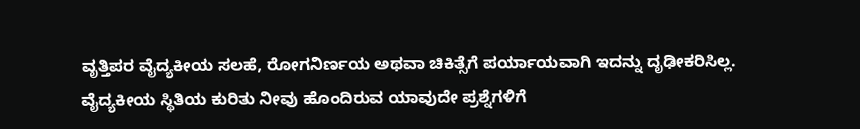ವೃತ್ತಿಪರ ವೈದ್ಯಕೀಯ ಸಲಹೆ, ರೋಗನಿರ್ಣಯ ಅಥವಾ ಚಿಕಿತ್ಸೆಗೆ ಪರ್ಯಾಯವಾಗಿ ಇದನ್ನು ದೃಢೀಕರಿಸಿಲ್ಲ. ವೈದ್ಯಕೀಯ ಸ್ಥಿತಿಯ ಕುರಿತು ನೀವು ಹೊಂದಿರುವ ಯಾವುದೇ ಪ್ರಶ್ನೆಗಳಿಗೆ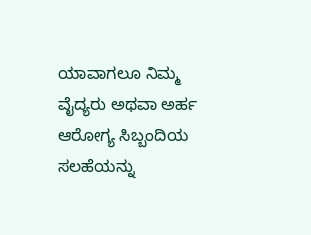ಯಾವಾಗಲೂ ನಿಮ್ಮ ವೈದ್ಯರು ಅಥವಾ ಅರ್ಹ ಆರೋಗ್ಯ ಸಿಬ್ಬಂದಿಯ ಸಲಹೆಯನ್ನು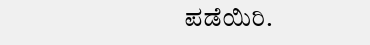ಪಡೆಯಿರಿ.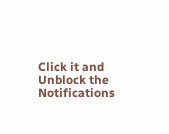Click it and Unblock the Notifications